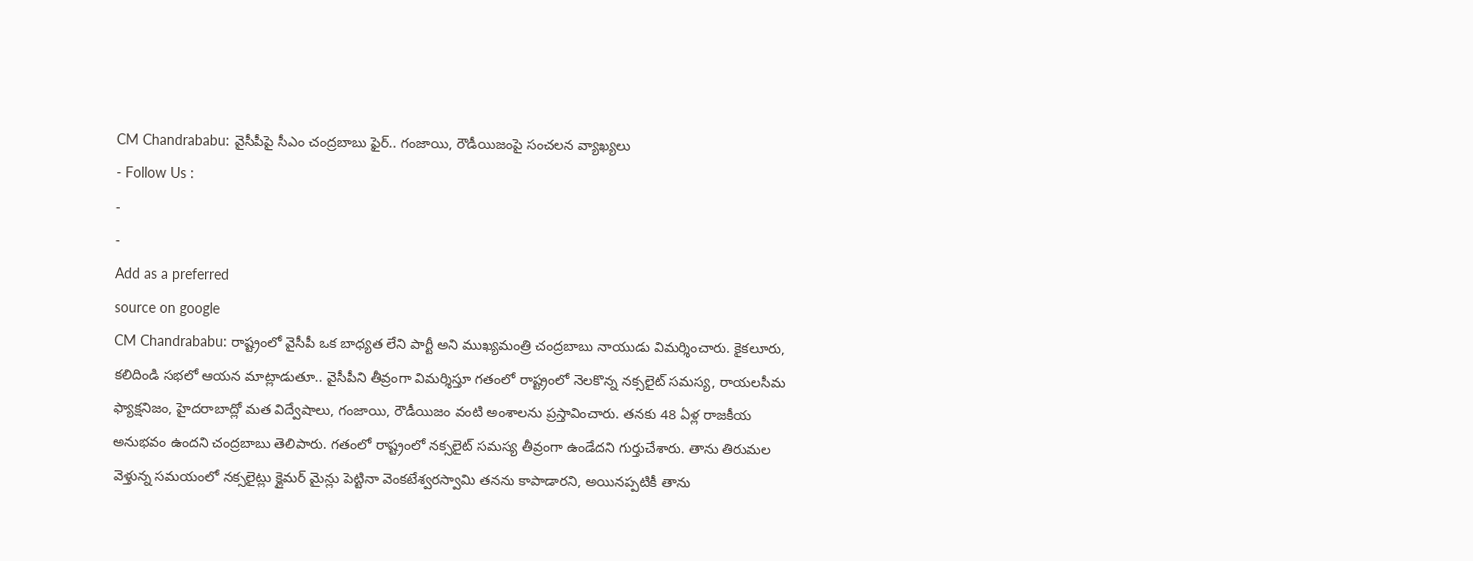CM Chandrababu: వైసీపీపై సీఎం చంద్రబాబు ఫైర్.. గంజాయి, రౌడీయిజంపై సంచలన వ్యాఖ్యలు
- Follow Us :
-
-
Add as a preferred
source on google
CM Chandrababu: రాష్ట్రంలో వైసీపీ ఒక బాధ్యత లేని పార్టీ అని ముఖ్యమంత్రి చంద్రబాబు నాయుడు విమర్శించారు. కైకలూరు, కలిదిండి సభలో ఆయన మాట్లాడుతూ.. వైసీపీని తీవ్రంగా విమర్శిస్తూ గతంలో రాష్ట్రంలో నెలకొన్న నక్సలైట్ సమస్య, రాయలసీమ ఫ్యాక్షనిజం, హైదరాబాద్లో మత విద్వేషాలు, గంజాయి, రౌడీయిజం వంటి అంశాలను ప్రస్తావించారు. తనకు 48 ఏళ్ల రాజకీయ అనుభవం ఉందని చంద్రబాబు తెలిపారు. గతంలో రాష్ట్రంలో నక్సలైట్ సమస్య తీవ్రంగా ఉండేదని గుర్తుచేశారు. తాను తిరుమల వెళ్తున్న సమయంలో నక్సలైట్లు క్లైమర్ మైన్లు పెట్టినా వెంకటేశ్వరస్వామి తనను కాపాడారని, అయినప్పటికీ తాను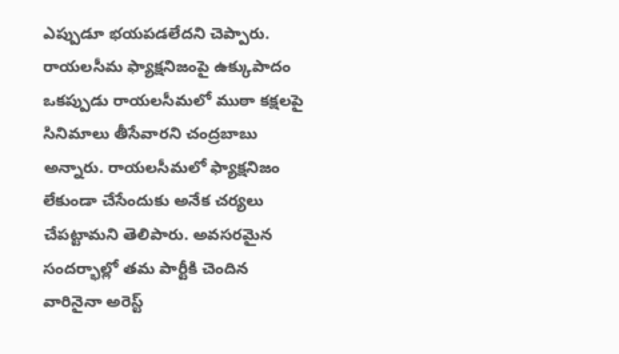ఎప్పుడూ భయపడలేదని చెప్పారు.
రాయలసీమ ఫ్యాక్షనిజంపై ఉక్కుపాదం
ఒకప్పుడు రాయలసీమలో ముఠా కక్షలపై సినిమాలు తీసేవారని చంద్రబాబు అన్నారు. రాయలసీమలో ఫ్యాక్షనిజం లేకుండా చేసేందుకు అనేక చర్యలు చేపట్టామని తెలిపారు. అవసరమైన సందర్భాల్లో తమ పార్టీకి చెందిన వారినైనా అరెస్ట్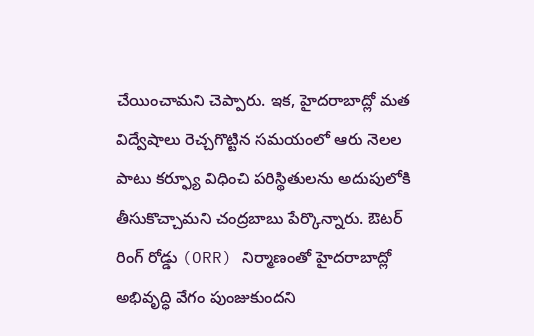చేయించామని చెప్పారు. ఇక, హైదరాబాద్లో మత విద్వేషాలు రెచ్చగొట్టిన సమయంలో ఆరు నెలల పాటు కర్ఫ్యూ విధించి పరిస్థితులను అదుపులోకి తీసుకొచ్చామని చంద్రబాబు పేర్కొన్నారు. ఔటర్ రింగ్ రోడ్డు (ORR) నిర్మాణంతో హైదరాబాద్లో అభివృద్ధి వేగం పుంజుకుందని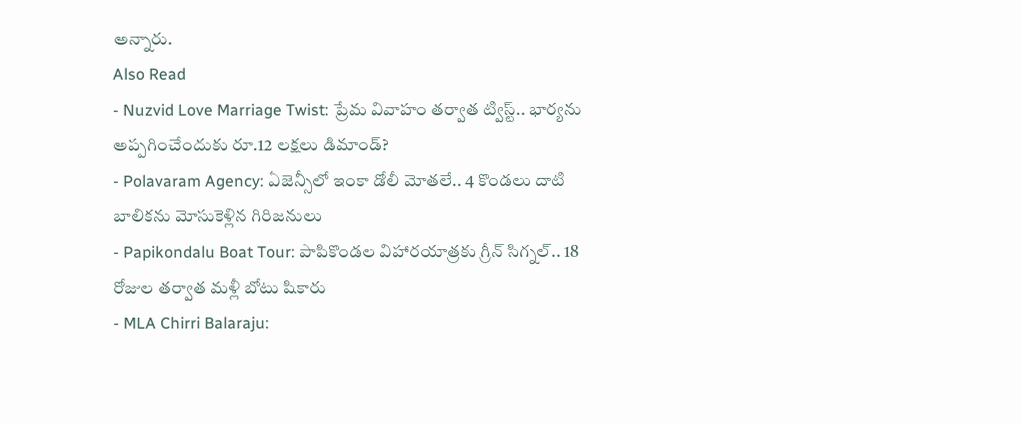అన్నారు.
Also Read
- Nuzvid Love Marriage Twist: ప్రేమ వివాహం తర్వాత ట్విస్ట్.. భార్యను అప్పగించేందుకు రూ.12 లక్షలు డిమాండ్?
- Polavaram Agency: ఏజెన్సీలో ఇంకా డోలీ మోతలే.. 4 కొండలు దాటి బాలికను మోసుకెళ్లిన గిరిజనులు
- Papikondalu Boat Tour: పాపికొండల విహారయాత్రకు గ్రీన్ సిగ్నల్.. 18 రోజుల తర్వాత మళ్లీ బోటు షికారు
- MLA Chirri Balaraju: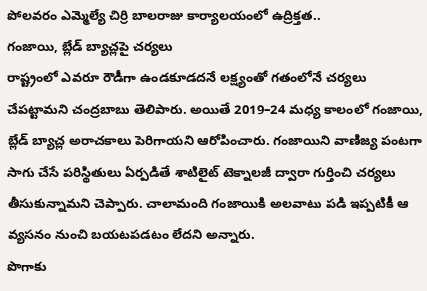పోలవరం ఎమ్మెల్యే చిర్రి బాలరాజు కార్యాలయంలో ఉద్రిక్తత..
గంజాయి, బ్లేడ్ బ్యాచ్లపై చర్యలు
రాష్ట్రంలో ఎవరూ రౌడీగా ఉండకూడదనే లక్ష్యంతో గతంలోనే చర్యలు చేపట్టామని చంద్రబాబు తెలిపారు. అయితే 2019–24 మధ్య కాలంలో గంజాయి, బ్లేడ్ బ్యాచ్ల అరాచకాలు పెరిగాయని ఆరోపించారు. గంజాయిని వాణిజ్య పంటగా సాగు చేసే పరిస్థితులు ఏర్పడితే శాటిలైట్ టెక్నాలజీ ద్వారా గుర్తించి చర్యలు తీసుకున్నామని చెప్పారు. చాలామంది గంజాయికి అలవాటు పడి ఇప్పటికీ ఆ వ్యసనం నుంచి బయటపడటం లేదని అన్నారు.
పొగాకు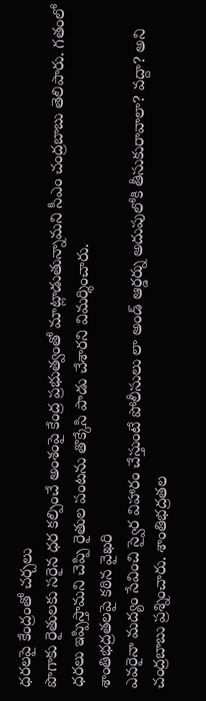ధరలపై కేంద్రంతో చర్చలు
పొగాకు రైతులకు సరైన ధర కల్పించే అంశంపై కేంద్ర ప్రభుత్వంతో మాట్లాడుతున్నామని సీఎం చంద్రబాబు తెలిపారు. గతంలో ధరలు ఇప్పిస్తామని చెప్పి రైతుల పంటను తొక్కేసి పాడు చేశారని విమర్శించారు.
శాంతిభద్రతలపై కఠిన వైఖరి
ఎవరైనా మద్యం సేవించి స్వైర విహారం చేస్తుంటే పోలీసులు లా అండ్ ఆర్డర్ను అదుపులోకి తీసుకురావాలా? వద్దా? అని చంద్రబాబు ప్రశ్నించారు. శాంతిభద్రతల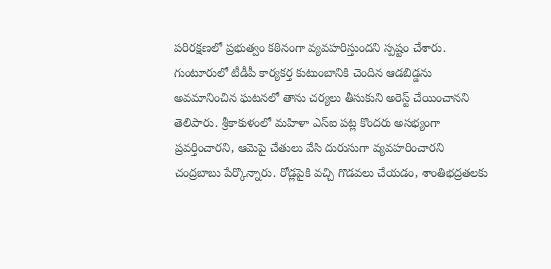పరిరక్షణలో ప్రభుత్వం కఠినంగా వ్యవహరిస్తుందని స్పష్టం చేశారు. గుంటూరులో టీడీపీ కార్యకర్త కుటుంబానికి చెందిన ఆడబిడ్డను అవమానించిన ఘటనలో తాను చర్యలు తీసుకుని అరెస్ట్ చేయించానని తెలిపారు. శ్రీకాకుళంలో మహిళా ఎస్ఐ పట్ల కొందరు అసభ్యంగా ప్రవర్తించారని, ఆమెపై చేతులు వేసి దురుసుగా వ్యవహరించారని చంద్రబాబు పేర్కొన్నారు. రోడ్లపైకి వచ్చి గొడవలు చేయడం, శాంతిభద్రతలకు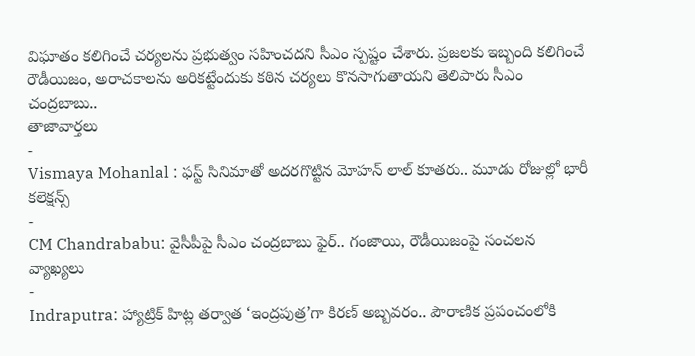విఘాతం కలిగించే చర్యలను ప్రభుత్వం సహించదని సీఎం స్పష్టం చేశారు. ప్రజలకు ఇబ్బంది కలిగించే రౌడీయిజం, అరాచకాలను అరికట్టేందుకు కఠిన చర్యలు కొనసాగుతాయని తెలిపారు సీఎం చంద్రబాబు..
తాజావార్తలు
-
Vismaya Mohanlal : ఫస్ట్ సినిమాతో అదరగొట్టిన మోహన్ లాల్ కూతరు.. మూడు రోజుల్లో భారీ కలెక్షన్స్
-
CM Chandrababu: వైసీపీపై సీఎం చంద్రబాబు ఫైర్.. గంజాయి, రౌడీయిజంపై సంచలన వ్యాఖ్యలు
-
Indraputra: హ్యాట్రిక్ హిట్ల తర్వాత ‘ఇంద్రపుత్ర’గా కిరణ్ అబ్బవరం.. పౌరాణిక ప్రపంచంలోకి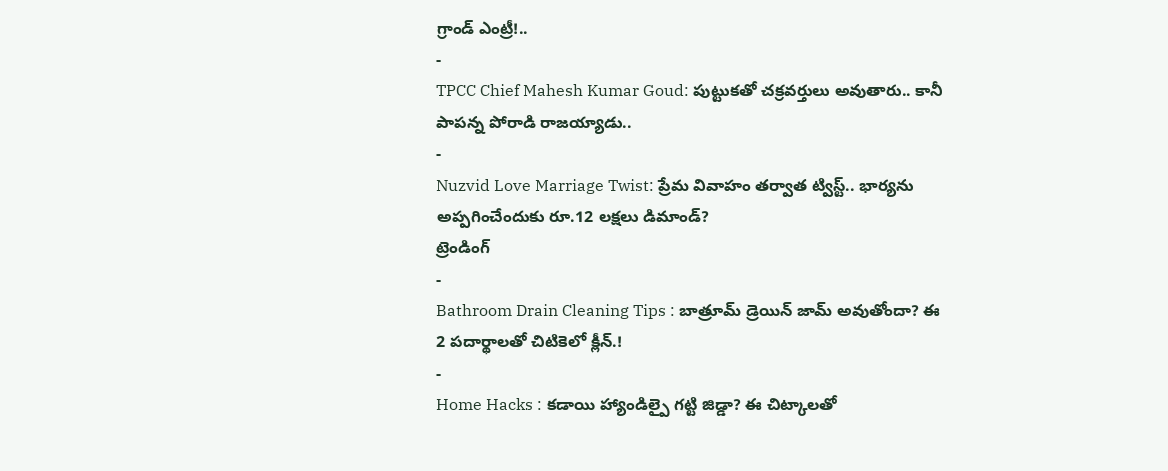గ్రాండ్ ఎంట్రీ!..
-
TPCC Chief Mahesh Kumar Goud: పుట్టుకతో చక్రవర్తులు అవుతారు.. కానీ పాపన్న పోరాడి రాజయ్యాడు..
-
Nuzvid Love Marriage Twist: ప్రేమ వివాహం తర్వాత ట్విస్ట్.. భార్యను అప్పగించేందుకు రూ.12 లక్షలు డిమాండ్?
ట్రెండింగ్
-
Bathroom Drain Cleaning Tips : బాత్రూమ్ డ్రెయిన్ జామ్ అవుతోందా? ఈ 2 పదార్థాలతో చిటికెలో క్లీన్.!
-
Home Hacks : కడాయి హ్యాండిల్పై గట్టి జిడ్డా? ఈ చిట్కాలతో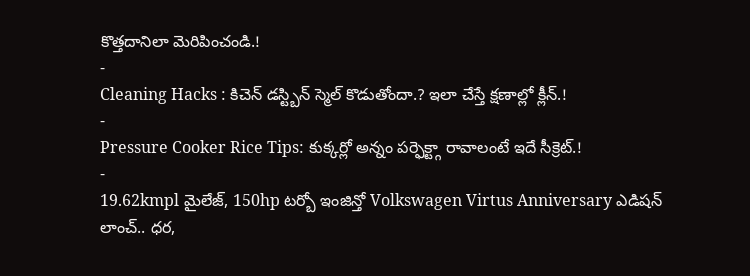కొత్తదానిలా మెరిపించండి.!
-
Cleaning Hacks : కిచెన్ డస్ట్బిన్ స్మెల్ కొడుతోందా.? ఇలా చేస్తే క్షణాల్లో క్లీన్.!
-
Pressure Cooker Rice Tips: కుక్కర్లో అన్నం పర్ఫెక్ట్గా రావాలంటే ఇదే సీక్రెట్.!
-
19.62kmpl మైలేజ్, 150hp టర్బో ఇంజిన్తో Volkswagen Virtus Anniversary ఎడిషన్ లాంచ్.. ధర,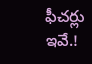ఫీచర్లు ఇవే.!